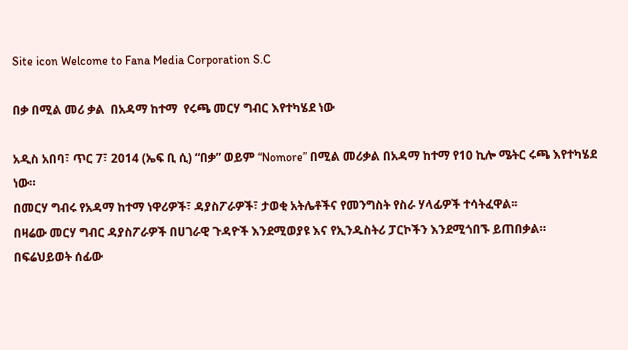Site icon Welcome to Fana Media Corporation S.C

በቃ በሚል መሪ ቃል  በአዳማ ከተማ  የሩጫ መርሃ ግብር እየተካሄደ ነው

አዲስ አበባ፣ ጥር 7፣ 2014 (ኤፍ ቢ ሲ) “በቃ” ወይም “Nomore” በሚል መሪቃል በአዳማ ከተማ የ10 ኪሎ ሜትር ሩጫ እየተካሄደ ነው።
በመርሃ ግብሩ የአዳማ ከተማ ነዋሪዎች፣ ዳያስፖራዎች፣ ታወቂ አትሌቶችና የመንግስት የስራ ሃላፊዎች ተሳትፈዋል፡፡
በዛሬው መርሃ ግብር ዳያስፖራዎች በሀገራዊ ጉዳዮች እንደሚወያዩ እና የኢንዱስትሪ ፓርኮችን እንደሚጎበኙ ይጠበቃል።
በፍሬህይወት ሰፊው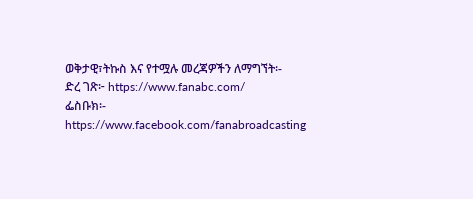ወቅታዊ፣ትኩስ እና የተሟሉ መረጃዎችን ለማግኘት፡-
ድረ ገጽ፦ https://www.fanabc.com/
ፌስቡክ፡- https://www.facebook.com/fanabroadcasting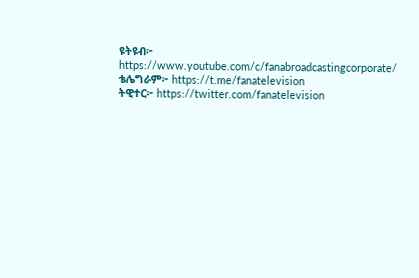ዩትዩብ፦ https://www.youtube.com/c/fanabroadcastingcorporate/
ቴሌግራም፦ https://t.me/fanatelevision
ትዊተር፦ https://twitter.com/fanatelevision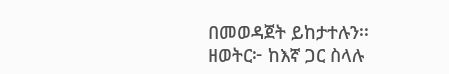በመወዳጀት ይከታተሉን፡፡
ዘወትር፦ ከእኛ ጋር ስላሉ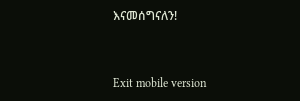እናመሰግናለን!



Exit mobile version